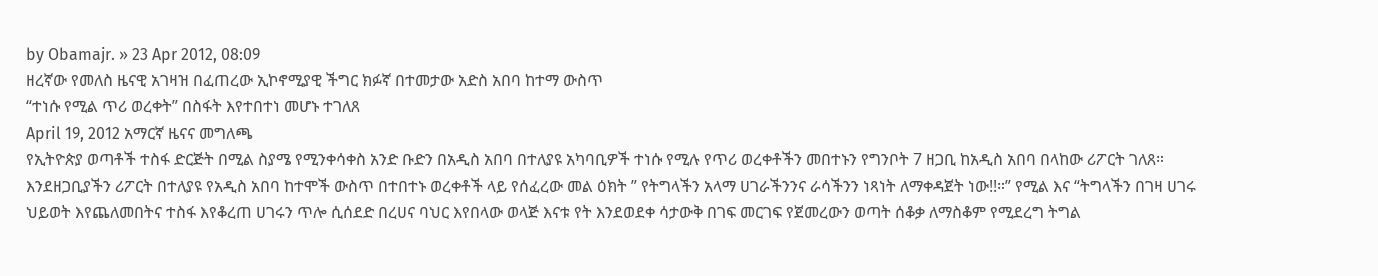by Obamajr. » 23 Apr 2012, 08:09
ዘረኛው የመለስ ዜናዊ አገዛዝ በፈጠረው ኢኮኖሚያዊ ችግር ክፉኛ በተመታው አድስ አበባ ከተማ ውስጥ
“ተነሱ የሚል ጥሪ ወረቀት” በስፋት እየተበተነ መሆኑ ተገለጸ
April 19, 2012 አማርኛ ዜናና መግለጫ
የኢትዮጵያ ወጣቶች ተስፋ ድርጅት በሚል ስያሜ የሚንቀሳቀስ አንድ ቡድን በአዲስ አበባ በተለያዩ አካባቢዎች ተነሱ የሚሉ የጥሪ ወረቀቶችን መበተኑን የግንቦት 7 ዘጋቢ ከአዲስ አበባ በላከው ሪፖርት ገለጸ።
እንደዘጋቢያችን ሪፖርት በተለያዩ የአዲስ አበባ ከተሞች ውስጥ በተበተኑ ወረቀቶች ላይ የሰፈረው መል ዕክት ” የትግላችን አላማ ሀገራችንንና ራሳችንን ነጻነት ለማቀዳጀት ነው!!።” የሚል እና “ትግላችን በገዛ ሀገሩ ህይወት እየጨለመበትና ተስፋ እየቆረጠ ሀገሩን ጥሎ ሲሰደድ በረሀና ባህር እየበላው ወላጅ እናቱ የት እንደወደቀ ሳታውቅ በገፍ መርገፍ የጀመረውን ወጣት ሰቆቃ ለማስቆም የሚደረግ ትግል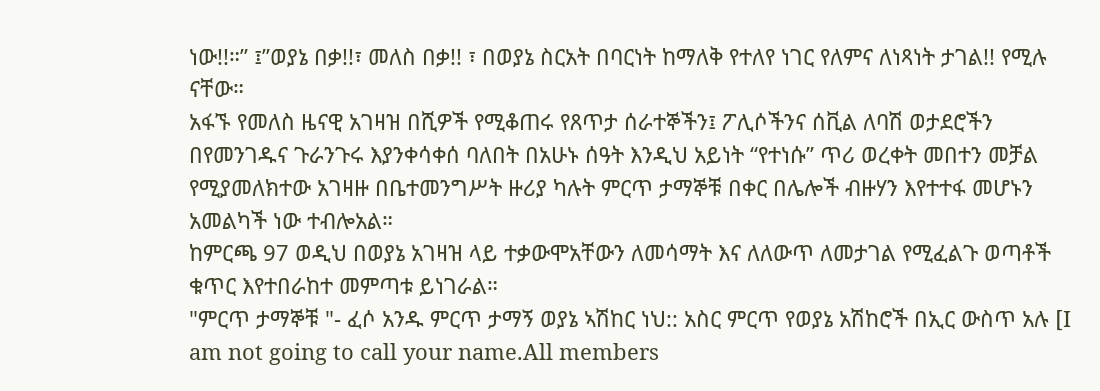ነው!!።” ፤”ወያኔ በቃ!!፣ መለስ በቃ!! ፣ በወያኔ ስርአት በባርነት ከማለቅ የተለየ ነገር የለምና ለነጻነት ታገል!! የሚሉ ናቸው።
አፋኙ የመለስ ዜናዊ አገዛዝ በሺዎች የሚቆጠሩ የጸጥታ ሰራተኞችን፤ ፖሊሶችንና ሰቪል ለባሽ ወታደሮችን በየመንገዱና ጉራንጉሩ እያንቀሳቀሰ ባለበት በአሁኑ ሰዓት እንዲህ አይነት “የተነሱ” ጥሪ ወረቀት መበተን መቻል የሚያመለክተው አገዛዙ በቤተመንግሥት ዙሪያ ካሉት ምርጥ ታማኞቹ በቀር በሌሎች ብዙሃን እየተተፋ መሆኑን አመልካች ነው ተብሎአል።
ከምርጫ 97 ወዲህ በወያኔ አገዛዝ ላይ ተቃውሞአቸውን ለመሳማት እና ለለውጥ ለመታገል የሚፈልጉ ወጣቶች ቁጥር እየተበራከተ መምጣቱ ይነገራል።
"ምርጥ ታማኞቹ "- ፈሶ አንዱ ምርጥ ታማኝ ወያኔ ኣሽከር ነህ:: አስር ምርጥ የወያኔ አሽከሮች በኢር ውስጥ አሉ [I am not going to call your name.All members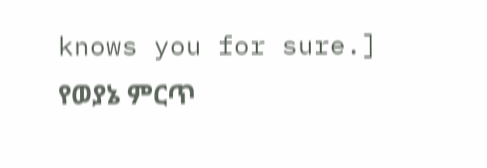knows you for sure.]
የወያኔ ምርጥ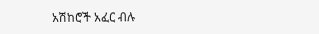አሽከሮች አፈር ብሉ